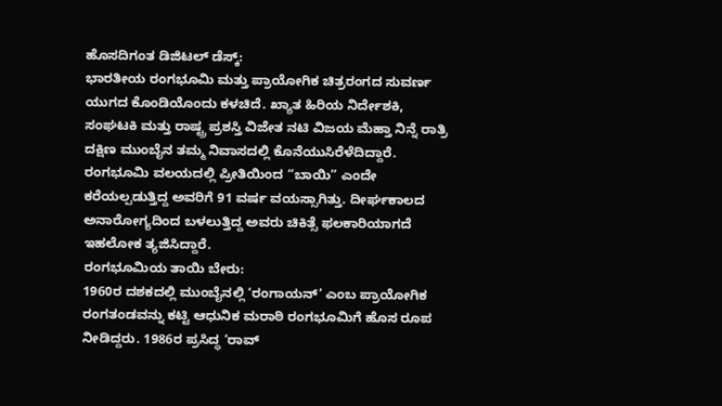ಹೊಸದಿಗಂತ ಡಿಜಿಟಲ್ ಡೆಸ್ಕ್:
ಭಾರತೀಯ ರಂಗಭೂಮಿ ಮತ್ತು ಪ್ರಾಯೋಗಿಕ ಚಿತ್ರರಂಗದ ಸುವರ್ಣ ಯುಗದ ಕೊಂಡಿಯೊಂದು ಕಳಚಿದೆ. ಖ್ಯಾತ ಹಿರಿಯ ನಿರ್ದೇಶಕಿ, ಸಂಘಟಕಿ ಮತ್ತು ರಾಷ್ಟ್ರ ಪ್ರಶಸ್ತಿ ವಿಜೇತ ನಟಿ ವಿಜಯ ಮೆಹ್ತಾ ನಿನ್ನೆ ರಾತ್ರಿ ದಕ್ಷಿಣ ಮುಂಬೈನ ತಮ್ಮ ನಿವಾಸದಲ್ಲಿ ಕೊನೆಯುಸಿರೆಳೆದಿದ್ದಾರೆ. ರಂಗಭೂಮಿ ವಲಯದಲ್ಲಿ ಪ್ರೀತಿಯಿಂದ “ಬಾಯಿ” ಎಂದೇ ಕರೆಯಲ್ಪಡುತ್ತಿದ್ದ ಅವರಿಗೆ 91 ವರ್ಷ ವಯಸ್ಸಾಗಿತ್ತು. ದೀರ್ಘಕಾಲದ ಅನಾರೋಗ್ಯದಿಂದ ಬಳಲುತ್ತಿದ್ದ ಅವರು ಚಿಕಿತ್ಸೆ ಫಲಕಾರಿಯಾಗದೆ ಇಹಲೋಕ ತ್ಯಜಿಸಿದ್ದಾರೆ.
ರಂಗಭೂಮಿಯ ತಾಯಿ ಬೇರು:
1960ರ ದಶಕದಲ್ಲಿ ಮುಂಬೈನಲ್ಲಿ ‘ರಂಗಾಯನ್’ ಎಂಬ ಪ್ರಾಯೋಗಿಕ ರಂಗತಂಡವನ್ನು ಕಟ್ಟಿ ಆಧುನಿಕ ಮರಾಠಿ ರಂಗಭೂಮಿಗೆ ಹೊಸ ರೂಪ ನೀಡಿದ್ದರು. 1986ರ ಪ್ರಸಿದ್ಧ ‘ರಾವ್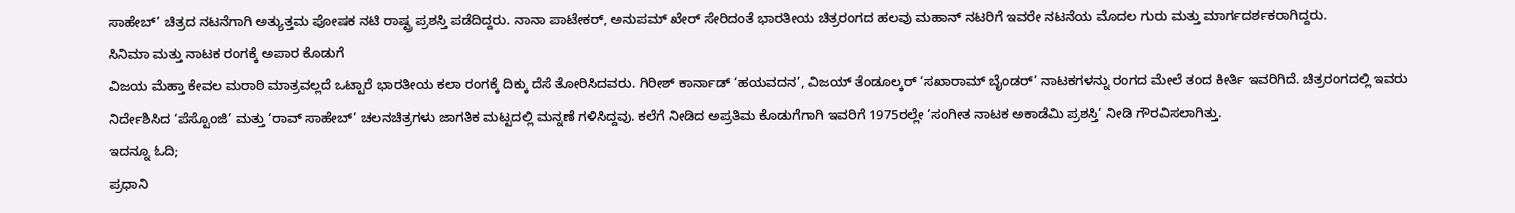ಸಾಹೇಬ್’ ಚಿತ್ರದ ನಟನೆಗಾಗಿ ಅತ್ಯುತ್ತಮ ಪೋಷಕ ನಟಿ ರಾಷ್ಟ್ರ ಪ್ರಶಸ್ತಿ ಪಡೆದಿದ್ದರು. ನಾನಾ ಪಾಟೇಕರ್, ಅನುಪಮ್ ಖೇರ್ ಸೇರಿದಂತೆ ಭಾರತೀಯ ಚಿತ್ರರಂಗದ ಹಲವು ಮಹಾನ್ ನಟರಿಗೆ ಇವರೇ ನಟನೆಯ ಮೊದಲ ಗುರು ಮತ್ತು ಮಾರ್ಗದರ್ಶಕರಾಗಿದ್ದರು.
ಸಿನಿಮಾ ಮತ್ತು ನಾಟಕ ರಂಗಕ್ಕೆ ಅಪಾರ ಕೊಡುಗೆ
ವಿಜಯ ಮೆಹ್ತಾ ಕೇವಲ ಮರಾಠಿ ಮಾತ್ರವಲ್ಲದೆ ಒಟ್ಟಾರೆ ಭಾರತೀಯ ಕಲಾ ರಂಗಕ್ಕೆ ದಿಕ್ಕು ದೆಸೆ ತೋರಿಸಿದವರು. ಗಿರೀಶ್ ಕಾರ್ನಾಡ್ ‘ಹಯವದನ’, ವಿಜಯ್ ತೆಂಡೂಲ್ಕರ್ ‘ಸಖಾರಾಮ್ ಬೈಂಡರ್’ ನಾಟಕಗಳನ್ನು ರಂಗದ ಮೇಲೆ ತಂದ ಕೀರ್ತಿ ಇವರಿಗಿದೆ. ಚಿತ್ರರಂಗದಲ್ಲಿ ಇವರು ನಿರ್ದೇಶಿಸಿದ ‘ಪೆಸ್ಟೊಂಜಿ’ ಮತ್ತು ‘ರಾವ್ ಸಾಹೇಬ್’ ಚಲನಚಿತ್ರಗಳು ಜಾಗತಿಕ ಮಟ್ಟದಲ್ಲಿ ಮನ್ನಣೆ ಗಳಿಸಿದ್ದವು. ಕಲೆಗೆ ನೀಡಿದ ಅಪ್ರತಿಮ ಕೊಡುಗೆಗಾಗಿ ಇವರಿಗೆ 1975ರಲ್ಲೇ ‘ಸಂಗೀತ ನಾಟಕ ಅಕಾಡೆಮಿ ಪ್ರಶಸ್ತಿ’ ನೀಡಿ ಗೌರವಿಸಲಾಗಿತ್ತು.
ಇದನ್ನೂ ಓದಿ;
ಪ್ರಧಾನಿ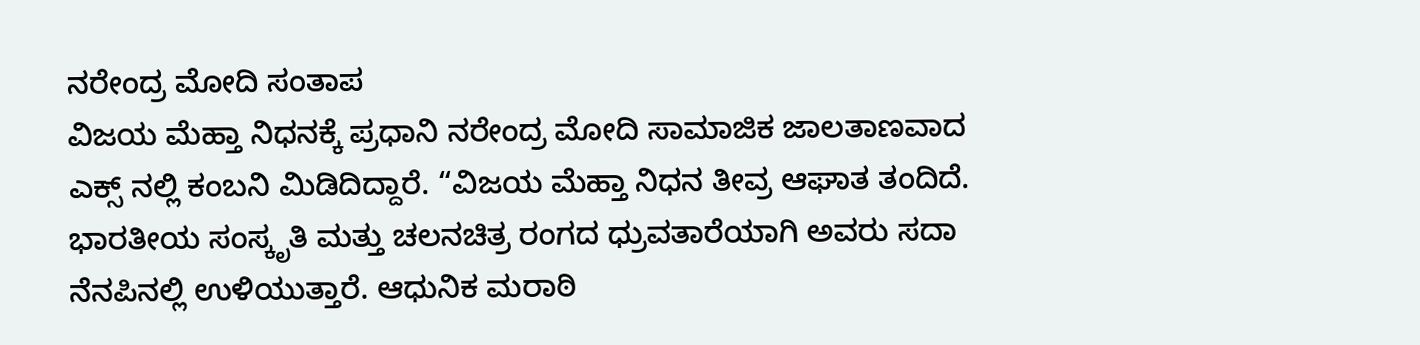ನರೇಂದ್ರ ಮೋದಿ ಸಂತಾಪ
ವಿಜಯ ಮೆಹ್ತಾ ನಿಧನಕ್ಕೆ ಪ್ರಧಾನಿ ನರೇಂದ್ರ ಮೋದಿ ಸಾಮಾಜಿಕ ಜಾಲತಾಣವಾದ ಎಕ್ಸ್ ನಲ್ಲಿ ಕಂಬನಿ ಮಿಡಿದಿದ್ದಾರೆ. “ವಿಜಯ ಮೆಹ್ತಾ ನಿಧನ ತೀವ್ರ ಆಘಾತ ತಂದಿದೆ. ಭಾರತೀಯ ಸಂಸ್ಕೃತಿ ಮತ್ತು ಚಲನಚಿತ್ರ ರಂಗದ ಧ್ರುವತಾರೆಯಾಗಿ ಅವರು ಸದಾ ನೆನಪಿನಲ್ಲಿ ಉಳಿಯುತ್ತಾರೆ. ಆಧುನಿಕ ಮರಾಠಿ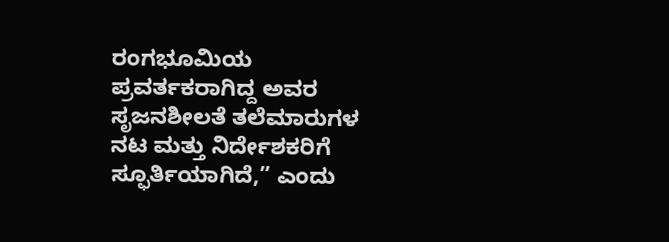ರಂಗಭೂಮಿಯ ಪ್ರವರ್ತಕರಾಗಿದ್ದ ಅವರ ಸೃಜನಶೀಲತೆ ತಲೆಮಾರುಗಳ ನಟ ಮತ್ತು ನಿರ್ದೇಶಕರಿಗೆ ಸ್ಫೂರ್ತಿಯಾಗಿದೆ,” ಎಂದು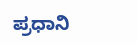ಪ್ರಧಾನಿ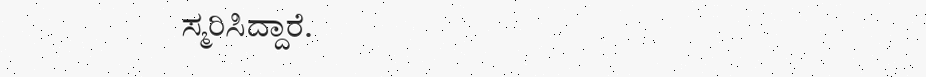ಸ್ಮರಿಸಿದ್ದಾರೆ.